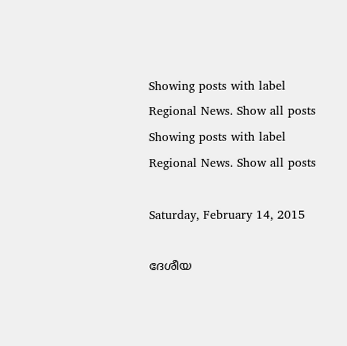Showing posts with label Regional News. Show all posts
Showing posts with label Regional News. Show all posts

Saturday, February 14, 2015

ദേശീയ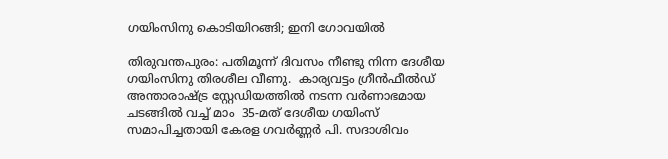ഗയിംസിനു കൊടിയിറങ്ങി; ഇനി ഗോവയില്‍

തിരുവന്തപുരം: പതിമൂന്ന്‍ ദിവസം നീണ്ടു നിന്ന ദേശീയ ഗയിംസിനു തിരശീല വീണു.  കാര്യവട്ടം ഗ്രീന്‍ഫീല്‍ഡ് അന്താരാഷ്‌ട്ര സ്റ്റേഡിയത്തില്‍ നടന്ന വര്‍ണാഭമായ ചടങ്ങില്‍ വച്ച് മാം  35-മത് ദേശീയ ഗയിംസ് സമാപിച്ചതായി കേരള ഗവര്‍ണ്ണര്‍ പി. സദാശിവം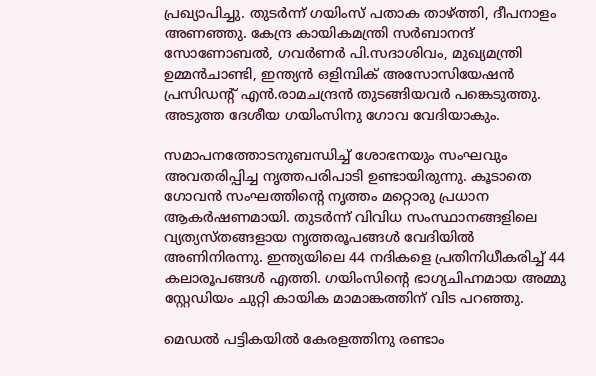പ്രഖ്യാപിച്ചു. തുടര്‍ന്ന്‍ ഗയിംസ് പതാക താഴ്ത്തി, ദീപനാളം അണഞ്ഞു. കേന്ദ്ര കായികമന്ത്രി സര്‍ബാനന്ദ് സോണോബല്‍, ഗവര്‍ണര്‍ പി.സദാശിവം, മുഖ്യമന്ത്രി ഉമ്മന്‍ചാണ്ടി, ഇന്ത്യന്‍ ഒളിമ്പിക് അസോസിയേഷന്‍ പ്രസിഡന്റ് എന്‍.രാമചന്ദ്രന്‍ തുടങ്ങിയവര്‍ പങ്കെടുത്തു. അടുത്ത ദേശീയ ഗയിംസിനു ഗോവ വേദിയാകും.

സമാപനത്തോടനുബന്ധിച്ച് ശോഭനയും സംഘവും അവതരിപ്പിച്ച നൃത്തപരിപാടി ഉണ്ടായിരുന്നു. കൂടാതെ ഗോവന്‍ സംഘത്തിന്‍റെ നൃത്തം മറ്റൊരു പ്രധാന ആകര്‍ഷണമായി. തുടര്‍ന്ന് വിവിധ സംസ്ഥാനങ്ങളിലെ വ്യത്യസ്തങ്ങളായ നൃത്തരൂപങ്ങള്‍ വേദിയില്‍ അണിനിരന്നു. ഇന്ത്യയിലെ 44 നദികളെ പ്രതിനിധീകരിച്ച് 44 കലാരൂപങ്ങള്‍ എത്തി. ഗയിംസിന്‍റെ ഭാഗ്യചിഹ്നമായ അമ്മു സ്റ്റേഡിയം ചുറ്റി കായിക മാമാങ്കത്തിന് വിട പറഞ്ഞു.

മെഡല്‍ പട്ടികയില്‍ കേരളത്തിനു രണ്ടാം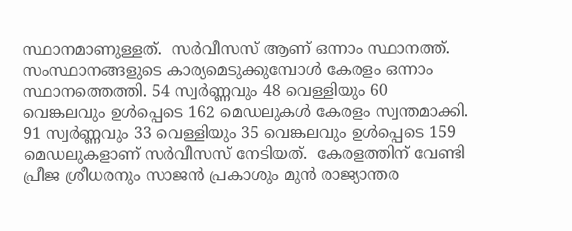സ്ഥാനമാണുള്ളത്.  സര്‍വീസസ് ആണ് ഒന്നാം സ്ഥാനത്ത്. സംസ്ഥാനങ്ങളുടെ കാര്യമെടുക്കുമ്പോള്‍ കേരളം ഒന്നാം സ്ഥാനത്തെത്തി. 54 സ്വര്‍ണ്ണവും 48 വെള്ളിയും 60 വെങ്കലവും ഉള്‍പ്പെടെ 162 മെഡലുകള്‍ കേരളം സ്വന്തമാക്കി. 91 സ്വര്‍ണ്ണവും 33 വെള്ളിയും 35 വെങ്കലവും ഉള്‍പ്പെടെ 159 മെഡലുകളാണ് സര്‍വീസസ് നേടിയത്.  കേരളത്തിന്‌ വേണ്ടി പ്രീജ ശ്രീധരനും സാജന്‍ പ്രകാശും മുന്‍ രാജ്യാന്തര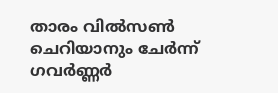താരം വില്‍സണ്‍ ചെറിയാനും ചേര്‍ന്ന് ഗവര്‍ണ്ണര്‍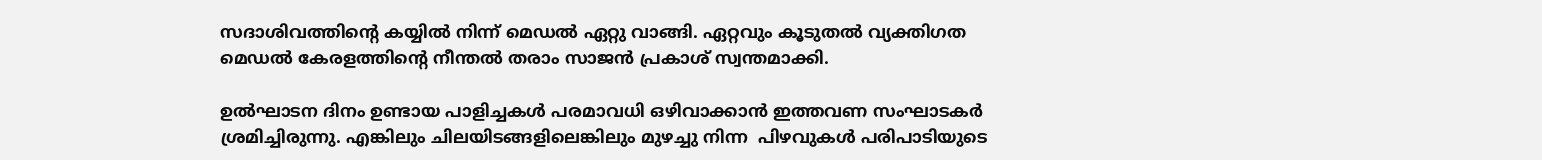സദാശിവത്തിന്‍റെ കയ്യില്‍ നിന്ന് മെഡല്‍ ഏറ്റു വാങ്ങി. ഏറ്റവും കൂടുതല്‍ വ്യക്തിഗത മെഡല്‍ കേരളത്തിന്‍റെ നീന്തല്‍ തരാം സാജന്‍ പ്രകാശ്‌ സ്വന്തമാക്കി.

ഉല്‍ഘാടന ദിനം ഉണ്ടായ പാളിച്ചകള്‍ പരമാവധി ഒഴിവാക്കാന്‍ ഇത്തവണ സംഘാടകര്‍ ശ്രമിച്ചിരുന്നു. എങ്കിലും ചിലയിടങ്ങളിലെങ്കിലും മുഴച്ചു നിന്ന  പിഴവുകള്‍ പരിപാടിയുടെ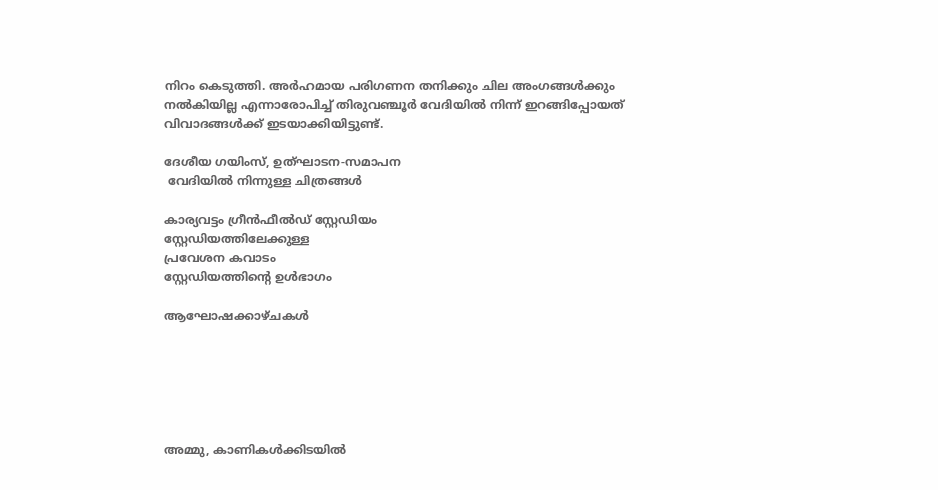നിറം കെടുത്തി. അര്‍ഹമായ പരിഗണന തനിക്കും ചില അംഗങ്ങള്‍ക്കും നല്‍കിയില്ല എന്നാരോപിച്ച് തിരുവഞ്ചൂര്‍ വേദിയില്‍ നിന്ന് ഇറങ്ങിപ്പോയത് വിവാദങ്ങള്‍ക്ക് ഇടയാക്കിയിട്ടുണ്ട്.

ദേശീയ ഗയിംസ്, ഉത്ഘാടന-സമാപന
 വേദിയില്‍ നിന്നുള്ള ചിത്രങ്ങള്‍

കാര്യവട്ടം ഗ്രീന്‍ഫീല്‍ഡ് സ്റ്റേഡിയം
സ്റ്റേഡിയത്തിലേക്കുള്ള
പ്രവേശന കവാടം
സ്റ്റേഡിയത്തിന്‍റെ ഉള്‍ഭാഗം

ആഘോഷക്കാഴ്ചകള്‍






അമ്മു, കാണികള്‍ക്കിടയില്‍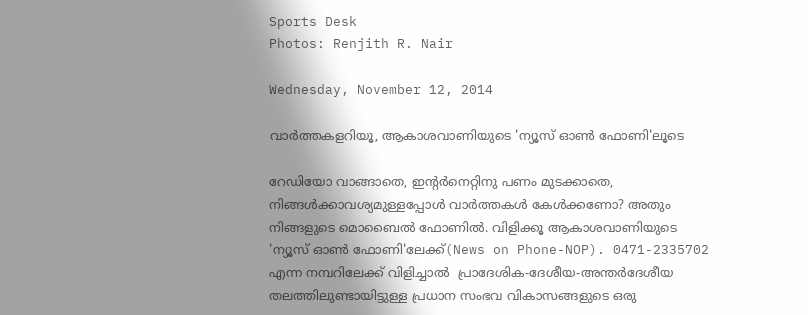Sports Desk
Photos: Renjith R. Nair

Wednesday, November 12, 2014

വാര്‍ത്തകളറിയൂ, ആകാശവാണിയുടെ 'ന്യൂസ് ഓണ്‍ ഫോണി'ലൂടെ

റേഡിയോ വാങ്ങാതെ, ഇന്‍റര്‍നെറ്റിനു പണം മുടക്കാതെ, നിങ്ങള്‍ക്കാവശ്യമുള്ളപ്പോള്‍ വാര്‍ത്തകള്‍ കേള്‍ക്കണോ? അതും നിങ്ങളുടെ മൊബൈല്‍ ഫോണില്‍. വിളിക്കൂ ആകാശവാണിയുടെ 'ന്യൂസ്‌ ഓണ്‍ ഫോണി'ലേക്ക്(News on Phone-NOP). 0471-2335702 എന്ന നമ്പറിലേക്ക് വിളിച്ചാല്‍  പ്രാദേശിക-ദേശീയ-അന്തര്‍ദേശീയ തലത്തിലുണ്ടായിട്ടുള്ള പ്രധാന സംഭവ വികാസങ്ങളുടെ ഒരു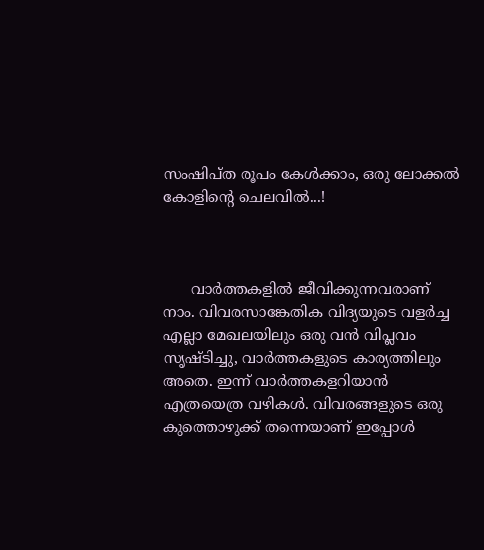സംഷിപ്ത രൂപം കേള്‍ക്കാം, ഒരു ലോക്കല്‍ കോളിന്‍റെ ചെലവില്‍...!



      വാര്‍ത്തകളില്‍ ജീവിക്കുന്നവരാണ് നാം. വിവരസാങ്കേതിക വിദ്യയുടെ വളര്‍ച്ച എല്ലാ മേഖലയിലും ഒരു വന്‍ വിപ്ലവം സൃഷ്ടിച്ചു, വാര്‍ത്തകളുടെ കാര്യത്തിലും അതെ. ഇന്ന് വാര്‍ത്തകളറിയാന്‍ എത്രയെത്ര വഴികള്‍. വിവരങ്ങളുടെ ഒരു കുത്തൊഴുക്ക് തന്നെയാണ് ഇപ്പോള്‍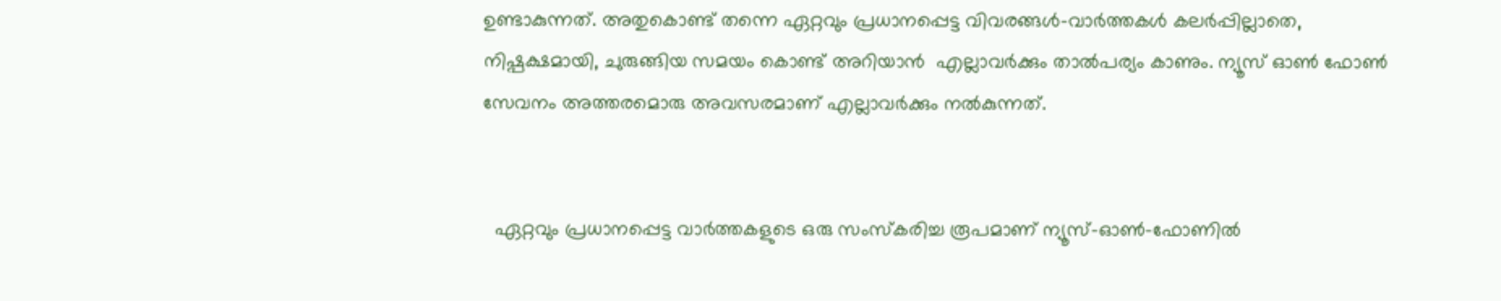ഉണ്ടാകുന്നത്. അതുകൊണ്ട് തന്നെ ഏറ്റവും പ്രധാനപ്പെട്ട വിവരങ്ങള്‍-വാര്‍ത്തകള്‍ കലര്‍പ്പില്ലാതെ, നിഷ്പക്ഷമായി, ചുരുങ്ങിയ സമയം കൊണ്ട് അറിയാന്‍  എല്ലാവര്‍ക്കും താല്‍പര്യം കാണും. ന്യൂസ്‌ ഓണ്‍ ഫോണ്‍ സേവനം അത്തരമൊരു അവസരമാണ് എല്ലാവര്‍ക്കും നല്‍കുന്നത്.


  ഏറ്റവും പ്രധാനപ്പെട്ട വാര്‍ത്തകളുടെ ഒരു സംസ്കരിച്ച രൂപമാണ് ന്യൂസ്‌-ഓണ്‍-ഫോണില്‍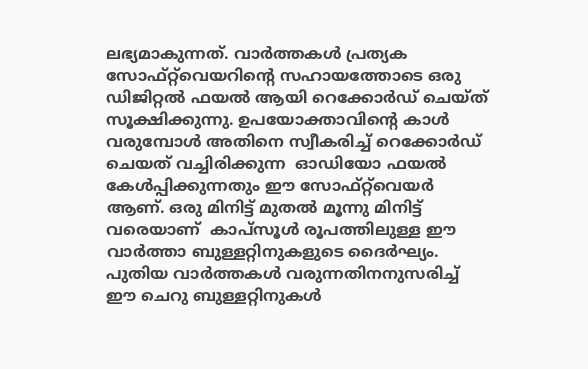ലഭ്യമാകുന്നത്. വാര്‍ത്തകള്‍ പ്രത്യക സോഫ്റ്റ്‌വെയറിന്‍റെ സഹായത്തോടെ ഒരു ഡിജിറ്റല്‍ ഫയല്‍ ആയി റെക്കോര്‍ഡ്‌ ചെയ്ത് സൂക്ഷിക്കുന്നു. ഉപയോക്താവിന്‍റെ കാള്‍ വരുമ്പോള്‍ അതിനെ സ്വീകരിച്ച് റെക്കോര്‍ഡ്‌ ചെയത് വച്ചിരിക്കുന്ന  ഓഡിയോ ഫയല്‍  കേള്‍പ്പിക്കുന്നതും ഈ സോഫ്റ്റ്‌വെയര്‍ ആണ്. ഒരു മിനിട്ട് മുതല്‍ മൂന്നു മിനിട്ട് വരെയാണ്  കാപ്സൂള്‍ രൂപത്തിലുള്ള ഈ വാര്‍ത്താ ബുള്ളറ്റിനുകളുടെ ദൈര്‍ഘ്യം. പുതിയ വാര്‍ത്തകള്‍ വരുന്നതിനനുസരിച്ച്  ഈ ചെറു ബുള്ളറ്റിനുകള്‍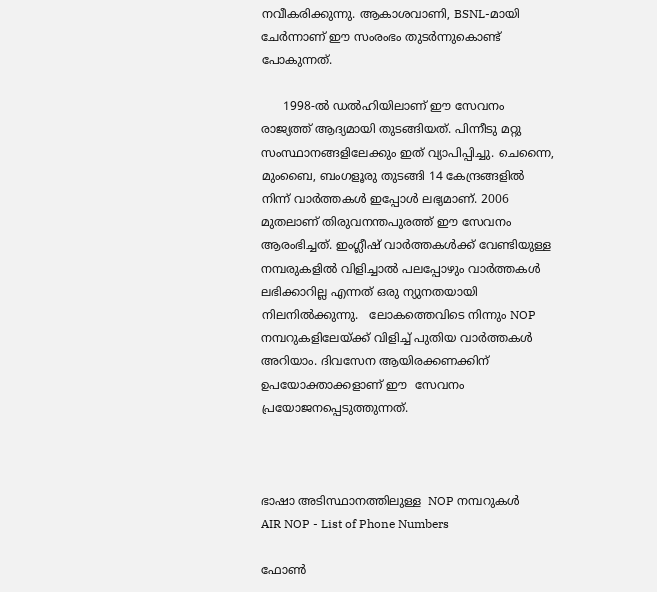നവീകരിക്കുന്നു. ആകാശവാണി, BSNL-മായി ചേര്‍ന്നാണ് ഈ സംരംഭം തുടര്‍ന്നുകൊണ്ട് പോകുന്നത്.

      1998-ല്‍ ഡല്‍ഹിയിലാണ് ഈ സേവനം രാജ്യത്ത് ആദ്യമായി തുടങ്ങിയത്. പിന്നീടു മറ്റു സംസ്ഥാനങ്ങളിലേക്കും ഇത് വ്യാപിപ്പിച്ചു. ചെന്നൈ, മുംബൈ, ബംഗളൂരു തുടങ്ങി 14 കേന്ദ്രങ്ങളില്‍ നിന്ന് വാര്‍ത്തകള്‍ ഇപ്പോള്‍ ലഭ്യമാണ്. 2006 മുതലാണ് തിരുവനന്തപുരത്ത് ഈ സേവനം ആരംഭിച്ചത്. ഇംഗ്ലീഷ് വാര്‍ത്തകള്‍ക്ക് വേണ്ടിയുള്ള നമ്പരുകളില്‍ വിളിച്ചാല്‍ പലപ്പോഴും വാര്‍ത്തകള്‍ ലഭിക്കാറില്ല എന്നത് ഒരു ന്യുനതയായി നിലനില്‍ക്കുന്നു.   ലോകത്തെവിടെ നിന്നും NOP നമ്പറുകളിലേയ്ക്ക് വിളിച്ച് പുതിയ വാര്‍ത്തകള്‍ അറിയാം. ദിവസേന ആയിരക്കണക്കിന് ഉപയോക്താക്കളാണ് ഈ  സേവനം പ്രയോജനപ്പെടുത്തുന്നത്.



ഭാഷാ അടിസ്ഥാനത്തിലുള്ള  NOP നമ്പറുകള്‍
AIR NOP - List of Phone Numbers

ഫോണ്‍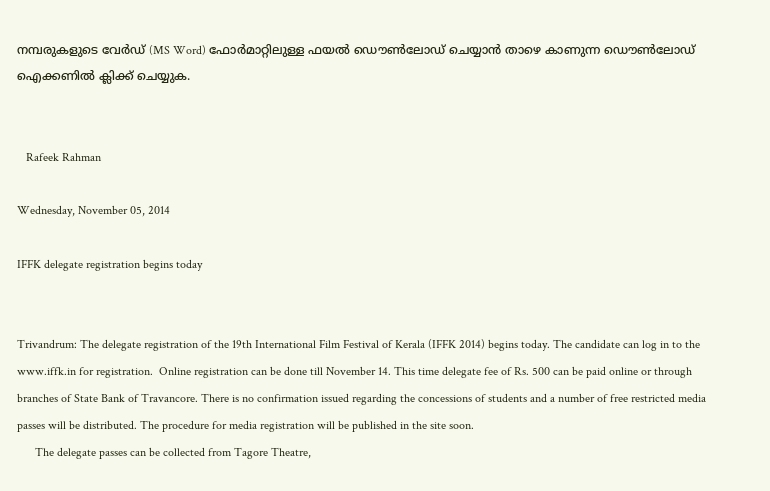നമ്പരുകളുടെ വേര്‍ഡ്‌ (MS Word) ഫോര്‍മാറ്റിലുള്ള ഫയല്‍ ഡൌണ്‍ലോഡ് ചെയ്യാന്‍ താഴെ കാണുന്ന ഡൌണ്‍ലോഡ് ഐക്കണില്‍ ക്ലിക്ക് ചെയ്യുക.


   Rafeek Rahman

Wednesday, November 05, 2014

IFFK delegate registration begins today


Trivandrum: The delegate registration of the 19th International Film Festival of Kerala (IFFK 2014) begins today. The candidate can log in to the www.iffk.in for registration.  Online registration can be done till November 14. This time delegate fee of Rs. 500 can be paid online or through branches of State Bank of Travancore. There is no confirmation issued regarding the concessions of students and a number of free restricted media passes will be distributed. The procedure for media registration will be published in the site soon.
      The delegate passes can be collected from Tagore Theatre,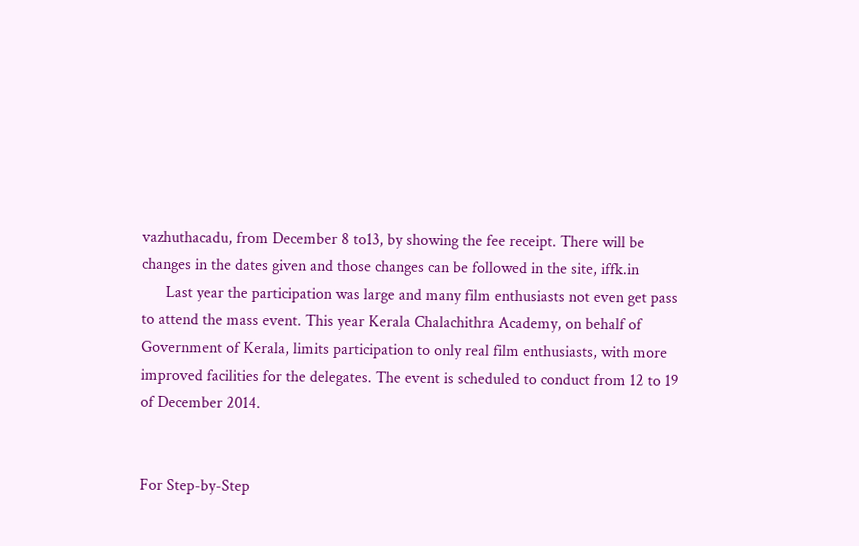vazhuthacadu, from December 8 to13, by showing the fee receipt. There will be changes in the dates given and those changes can be followed in the site, iffk.in
      Last year the participation was large and many film enthusiasts not even get pass to attend the mass event. This year Kerala Chalachithra Academy, on behalf of Government of Kerala, limits participation to only real film enthusiasts, with more improved facilities for the delegates. The event is scheduled to conduct from 12 to 19 of December 2014.


For Step-by-Step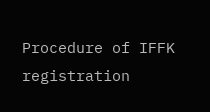Procedure of IFFK registration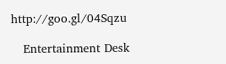http://goo.gl/04Sqzu

   Entertainment Desk